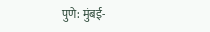पुणे: मुंबई-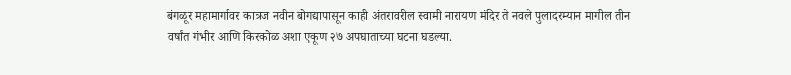बंगळूर महामार्गावर कात्रज नवीन बोगद्यापासून काही अंतरावरील स्वामी नारायण मंदिर ते नवले पुलादरम्यान मागील तीन वर्षांत गंभीर आणि किरकोळ अशा एकूण २७ अपघाताच्या घटना घडल्या.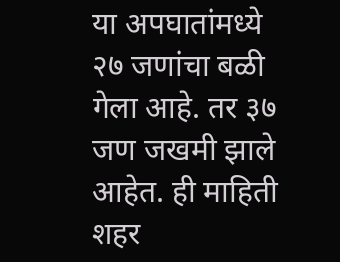या अपघातांमध्ये २७ जणांचा बळी गेला आहे. तर ३७ जण जखमी झाले आहेत. ही माहिती शहर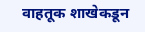वाहतूक शाखेकडून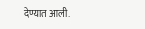देण्यात आली.